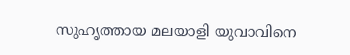സുഹൃത്തായ മലയാളി യുവാവിനെ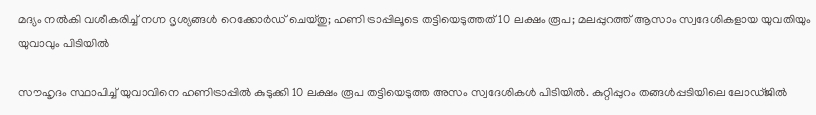മദ്യം നൽകി വശീകരിച്ച് നഗ്ന ദൃശ്യങ്ങൾ റെക്കോർഡ് ചെയ്തു; ഹണി ട്രാപ്പിലൂടെ തട്ടിയെടുത്തത് 10 ലക്ഷം രൂപ; മലപ്പുറത്ത് ആസാം സ്വദേശികളായ യുവതിയും യുവാവും പിടിയിൽ

സൗഹൃദം സ്ഥാപിച്ച്‌ യുവാവിനെ ഹണിട്രാപ്പില്‍ കുടുക്കി 10 ലക്ഷം രൂപ തട്ടിയെടുത്ത അസം സ്വദേശികള്‍ പിടിയില്‍. കുറ്റിപ്പുറം തങ്ങള്‍പ്പടിയിലെ ലോഡ്ജില്‍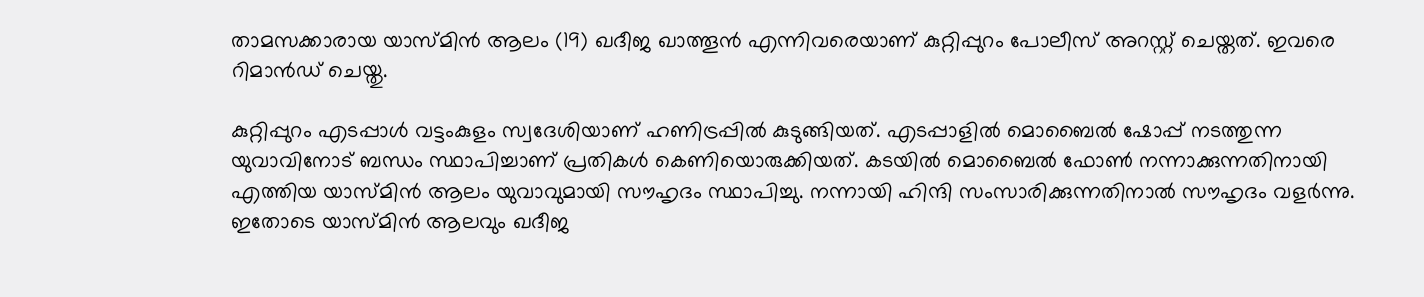താമസക്കാരായ യാസ്മിൻ ആലം (19) ഖദീജ ഖാത്തൂൻ എന്നിവരെയാണ് കുറ്റിപ്പുറം പോലീസ് അറസ്റ്റ് ചെയ്തത്. ഇവരെ റിമാൻഡ് ചെയ്തു.

കുറ്റിപ്പുറം എടപ്പാള്‍ വട്ടംകുളം സ്വദേശിയാണ് ഹണിട്രപ്പില്‍ കുടുങ്ങിയത്. എടപ്പാളില്‍ മൊബൈല്‍ ഷോപ്പ് നടത്തുന്ന യുവാവിനോട് ബന്ധം സ്ഥാപിച്ചാണ് പ്രതികള്‍ കെണിയൊരുക്കിയത്. കടയില്‍ മൊബൈല്‍ ഫോണ്‍ നന്നാക്കുന്നതിനായി എത്തിയ യാസ്മിൻ ആലം യുവാവുമായി സൗഹൃദം സ്ഥാപിച്ചു. നന്നായി ഹിന്ദി സംസാരിക്കുന്നതിനാല്‍ സൗഹൃദം വളർന്നു. ഇതോടെ യാസ്മിൻ ആലവും ഖദീജ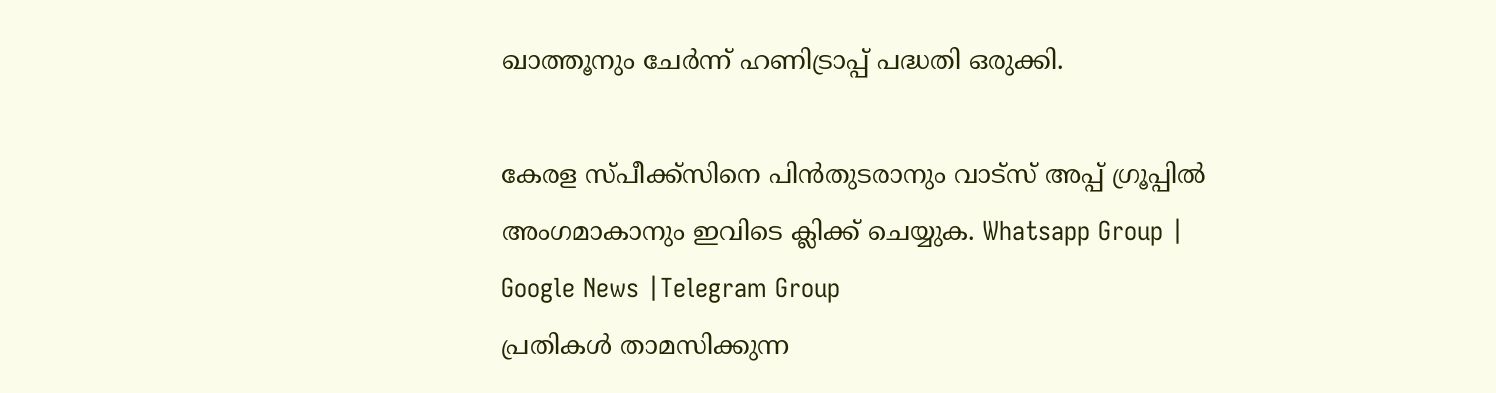ഖാത്തൂനും ചേർന്ന് ഹണിട്രാപ്പ് പദ്ധതി ഒരുക്കി.

കേരള സ്പീക്ക്സിനെ പിൻതുടരാനും വാട്സ് അപ്പ് ഗ്രൂപ്പിൽ അംഗമാകാനും ഇവിടെ ക്ലിക്ക് ചെയ്യുക. Whatsapp Group | Google News |Telegram Group
പ്രതികള്‍ താമസിക്കുന്ന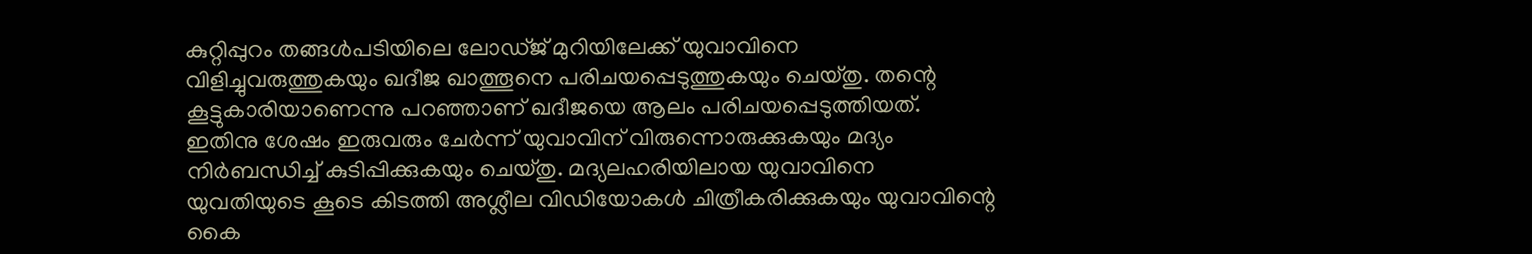കുറ്റിപ്പുറം തങ്ങള്‍പടിയിലെ ലോഡ്ജ് മുറിയിലേക്ക് യുവാവിനെ വിളിച്ചുവരുത്തുകയും ഖദീജ ഖാത്തൂനെ പരിചയപ്പെടുത്തുകയും ചെയ്തു. തന്റെ കൂട്ടുകാരിയാണെന്നു പറഞ്ഞാണ് ഖദീജയെ ആലം പരിചയപ്പെടുത്തിയത്. ഇതിനു ശേഷം ഇരുവരും ചേർന്ന് യുവാവിന് വിരുന്നൊരുക്കുകയും മദ്യം നിർബന്ധിച്ച്‌ കുടിപ്പിക്കുകയും ചെയ്തു. മദ്യലഹരിയിലായ യുവാവിനെ യുവതിയുടെ കൂടെ കിടത്തി അശ്ലീല വിഡിയോകള്‍ ചിത്രീകരിക്കുകയും യുവാവിന്റെ കൈ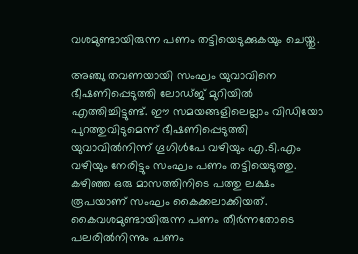വശമുണ്ടായിരുന്ന പണം തട്ടിയെടുക്കുകയും ചെയ്തു.

അഞ്ചു തവണയായി സംഘം യുവാവിനെ ഭീഷണിപ്പെടുത്തി ലോഡ്ജ് മുറിയില്‍ എത്തിച്ചിട്ടുണ്ട്. ഈ സമയങ്ങളിലെല്ലാം വിഡിയോ പുറത്തുവിടുമെന്ന് ഭീഷണിപ്പെടുത്തി യുവാവില്‍നിന്ന് ഗൂഗിള്‍പേ വഴിയും എ.ടി.എം വഴിയും നേരിട്ടും സംഘം പണം തട്ടിയെടുത്തു. കഴിഞ്ഞ ഒരു മാസത്തിനിടെ പത്തു ലക്ഷം രൂപയാണ് സംഘം കൈക്കലാക്കിയത്. കൈവശമുണ്ടായിരുന്ന പണം തീർന്നതോടെ പലരില്‍നിന്നും പണം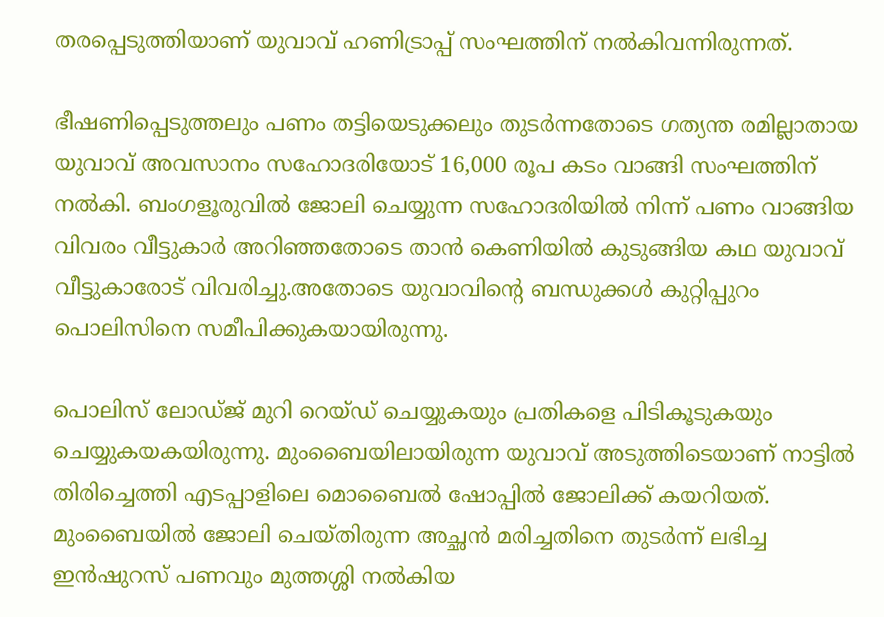തരപ്പെടുത്തിയാണ് യുവാവ് ഹണിട്രാപ്പ് സംഘത്തിന് നല്‍കിവന്നിരുന്നത്.

ഭീഷണിപ്പെടുത്തലും പണം തട്ടിയെടുക്കലും തുടർന്നതോടെ ഗത്യന്ത രമില്ലാതായ യുവാവ് അവസാനം സഹോദരിയോട് 16,000 രൂപ കടം വാങ്ങി സംഘത്തിന് നല്‍കി. ബംഗളൂരുവില്‍ ജോലി ചെയ്യുന്ന സഹോദരിയില്‍ നിന്ന് പണം വാങ്ങിയ വിവരം വീട്ടുകാർ അറിഞ്ഞതോടെ താൻ കെണിയില്‍ കുടുങ്ങിയ കഥ യുവാവ് വീട്ടുകാരോട് വിവരിച്ചു.അതോടെ യുവാവിന്റെ ബന്ധുക്കള്‍ കുറ്റിപ്പുറം പൊലിസിനെ സമീപിക്കുകയായിരുന്നു.

പൊലിസ് ലോഡ്ജ് മുറി റെയ്ഡ് ചെയ്യുകയും പ്രതികളെ പിടികൂടുകയും ചെയ്യുകയകയിരുന്നു. മുംബൈയിലായിരുന്ന യുവാവ് അടുത്തിടെയാണ് നാട്ടില്‍ തിരിച്ചെത്തി എടപ്പാളിലെ മൊബൈല്‍ ഷോപ്പില്‍ ജോലിക്ക് കയറിയത്. മുംബൈയില്‍ ജോലി ചെയ്തിരുന്ന അച്ഛൻ മരിച്ചതിനെ തുടർന്ന് ലഭിച്ച ഇൻഷുറസ് പണവും മുത്തശ്ശി നല്‍കിയ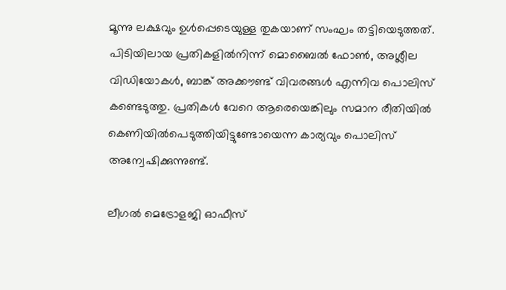മൂന്നു ലക്ഷവും ഉള്‍പ്പെടെയുള്ള തുകയാണ് സംഘം തട്ടിയെടുത്തത്. പിടിയിലായ പ്രതികളില്‍നിന്ന് മൊബൈല്‍ ഫോണ്‍, അശ്ലീല വിഡിയോകള്‍, ബാങ്ക് അക്കൗണ്ട് വിവരങ്ങള്‍ എന്നിവ പൊലിസ് കണ്ടെടുത്തു. പ്രതികള്‍ വേറെ ആരെയെങ്കിലും സമാന രീതിയില്‍ കെണിയില്‍പെടുത്തിയിട്ടുണ്ടോയെന്ന കാര്യവും പൊലിസ് അന്വേഷിക്കുന്നുണ്ട്.

ലീഗല്‍ മെട്രോളജി ഓഫീസ്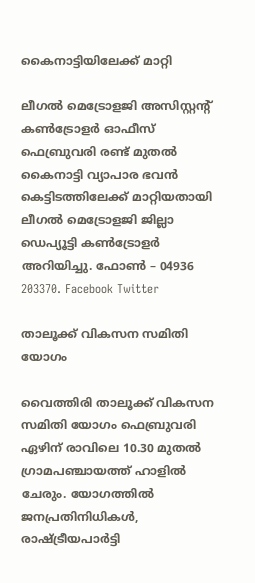കൈനാട്ടിയിലേക്ക് മാറ്റി

ലീഗല്‍ മെട്രോളജി അസിസ്റ്റന്റ് കണ്‍ട്രോളര്‍ ഓഫീസ് ഫെബ്രുവരി രണ്ട് മുതല്‍ കൈനാട്ടി വ്യാപാര ഭവന്‍ കെട്ടിടത്തിലേക്ക് മാറ്റിയതായി ലീഗല്‍ മെട്രോളജി ജില്ലാ ഡെപ്യൂട്ടി കണ്‍ട്രോളര്‍ അറിയിച്ചു. ഫോണ്‍ – 04936 203370. Facebook Twitter

താലൂക്ക് വികസന സമിതി യോഗം

വൈത്തിരി താലൂക്ക് വികസന സമിതി യോഗം ഫെബ്രുവരി ഏഴിന് രാവിലെ 10.30 മുതല്‍ ഗ്രാമപഞ്ചായത്ത് ഹാളില്‍ ചേരും. യോഗത്തില്‍ ജനപ്രതിനിധികള്‍, രാഷ്ട്രീയപാര്‍ട്ടി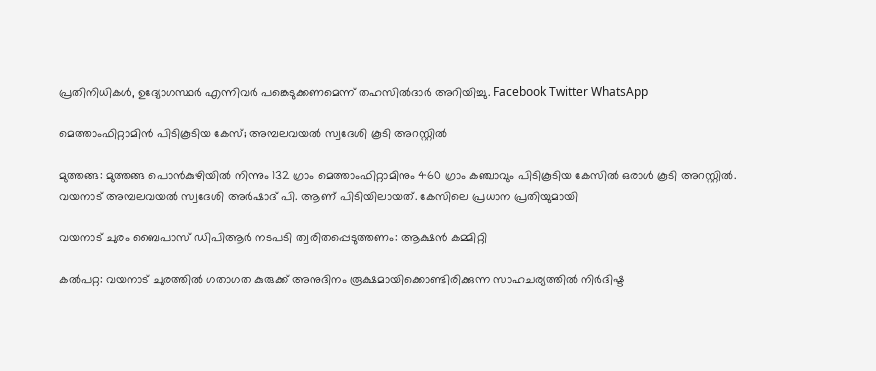പ്രതിനിധികള്‍, ഉദ്യോഗസ്ഥര്‍ എന്നിവര്‍ പങ്കെടുക്കണമെന്ന് തഹസില്‍ദാര്‍ അറിയിച്ചു. Facebook Twitter WhatsApp

മെത്താംഫിറ്റാമിൻ പിടികൂടിയ കേസ്; അമ്പലവയൽ സ്വദേശി കൂടി അറസ്റ്റിൽ

മുത്തങ്ങ: മുത്തങ്ങ പൊൻകുഴിയിൽ നിന്നും 132 ഗ്രാം മെത്താംഫിറ്റാമിനും 460 ഗ്രാം കഞ്ചാവും പിടികൂടിയ കേസിൽ ഒരാൾ കൂടി അറസ്റ്റിൽ. വയനാട് അമ്പലവയൽ സ്വദേശി അർഷാദ് പി. ആണ് പിടിയിലായത്. കേസിലെ പ്രധാന പ്രതിയുമായി

വയനാട് ചുരം ബൈപാസ് ഡിപിആർ നടപടി ത്വരിതപ്പെടുത്തണം: ആക്ഷൻ കമ്മിറ്റി

കൽപറ്റ: വയനാട് ചുരത്തിൽ ഗതാഗത കുരുക്ക് അനുദിനം രൂക്ഷമായിക്കൊണ്ടിരിക്കുന്ന സാഹചര്യത്തിൽ നിർദിഷ്ട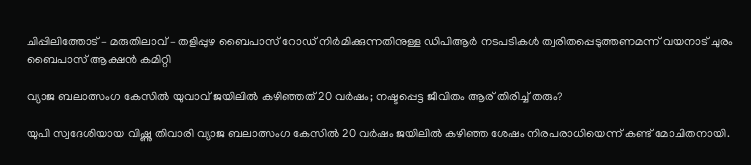ചിപ്പിലിത്തോട് – മരുതിലാവ് – തളിപ്പുഴ ബൈപാസ് റോഡ് നിർമിക്കുന്നതിനുള്ള ഡിപിആർ നടപടികൾ ത്വരിതപ്പെടുത്തണമന്ന് വയനാട് ചുരം ബൈപാസ് ആക്ഷൻ കമിറ്റി

വ്യാജ ബലാത്സംഗ കേസിൽ യുവാവ് ജയിലിൽ കഴിഞ്ഞത് 20 വർഷം; നഷ്ടപ്പെട്ട ജീവിതം ആര് തിരിച്ച് തരും?

യുപി സ്വദേശിയായ വിഷ്ണു തിവാരി വ്യാജ ബലാത്സംഗ കേസിൽ 20 വർഷം ജയിലിൽ കഴിഞ്ഞ ശേഷം നിരപരാധിയെന്ന് കണ്ട് മോചിതനായി.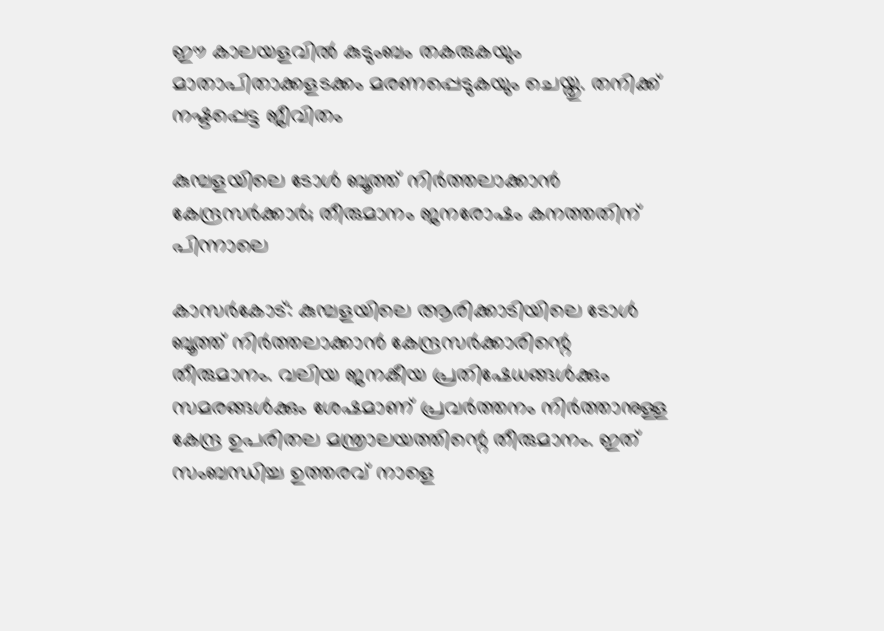ഈ കാലയളവിൽ കുടുംബം തകരുകയും മാതാപിതാക്കളടക്കം മരണപ്പെടുകയും ചെയ്തു. തനിക്ക് നഷ്ടപ്പെട്ട ജീവിതം

കുമ്പളയിലെ ടോൾ ബൂത്ത് നിർത്തലാക്കാൻ കേന്ദ്രസർക്കാർ; തീരുമാനം ജനരോഷം കനത്തതിന് പിന്നാലെ

കാസര്‍കോട്: കുമ്പളയിലെ ആരിക്കാടിയിലെ ടോള്‍ ബൂത്ത് നിര്‍ത്തലാക്കാന്‍ കേന്ദ്രസര്‍ക്കാരിന്റെ തീരുമാനം. വലിയ ജനകീയ പ്രതിഷേധങ്ങള്‍ക്കും സമരങ്ങള്‍ക്കും ശേഷമാണ് പ്രവര്‍ത്തനം നിര്‍ത്താനുള്ള കേന്ദ്ര ഉപരിതല മന്ത്രാലയത്തിന്റെ തീരുമാനം. ഇത് സംബന്ധിച്ച ഉത്തരവ് നാളെ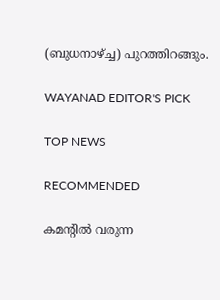(ബുധനാഴ്ച്ച) പുറത്തിറങ്ങും.

WAYANAD EDITOR'S PICK

TOP NEWS

RECOMMENDED

കമന്റിൽ വരുന്ന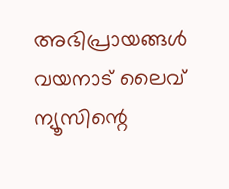അഭിപ്രായങ്ങൾ വയനാട് ലൈവ് ന്യൂസിന്റെ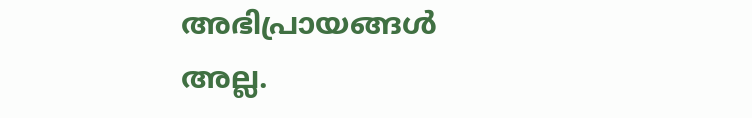അഭിപ്രായങ്ങൾ അല്ല.